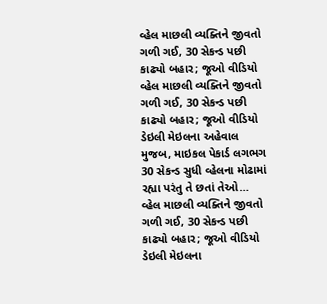વ્હેલ માછલી વ્યક્તિને જીવતો ગળી ગઈ, 30 સેકન્ડ પછી કાઢ્યો બહાર; જૂઓ વીડિયો
વ્હેલ માછલી વ્યક્તિને જીવતો ગળી ગઈ, 30 સેકન્ડ પછી કાઢ્યો બહાર; જૂઓ વીડિયો ડેઇલી મેઇલના અહેવાલ મુજબ, માઇકલ પેકાર્ડ લગભગ 30 સેકન્ડ સુધી વ્હેલના મોઢામાં રહ્યા પરંતુ તે છતાં તેઓ…
વ્હેલ માછલી વ્યક્તિને જીવતો ગળી ગઈ, 30 સેકન્ડ પછી કાઢ્યો બહાર; જૂઓ વીડિયો ડેઇલી મેઇલના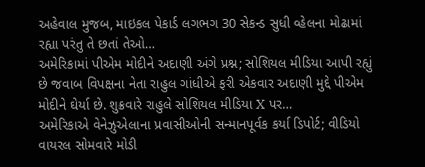અહેવાલ મુજબ, માઇકલ પેકાર્ડ લગભગ 30 સેકન્ડ સુધી વ્હેલના મોઢામાં રહ્યા પરંતુ તે છતાં તેઓ…
અમેરિકામાં પીએમ મોદીને અદાણી અંગે પ્રશ્ન; સોશિયલ મીડિયા આપી રહ્યું છે જવાબ વિપક્ષના નેતા રાહુલ ગાંધીએ ફરી એકવાર અદાણી મુદ્દે પીએમ મોદીને ઘેર્યા છે. શુક્રવારે રાહુલે સોશિયલ મીડિયા X પર…
અમેરિકાએ વેનેઝુએલાના પ્રવાસીઓની સન્માનપૂર્વક કર્યા ડિપોર્ટ; વીડિયો વાયરલ સોમવારે મોડી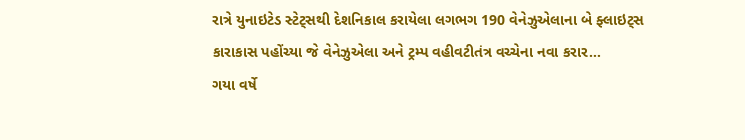રાત્રે યુનાઇટેડ સ્ટેટ્સથી દેશનિકાલ કરાયેલા લગભગ 190 વેનેઝુએલાના બે ફ્લાઇટ્સ કારાકાસ પહોંચ્યા જે વેનેઝુએલા અને ટ્રમ્પ વહીવટીતંત્ર વચ્ચેના નવા કરાર…
ગયા વર્ષે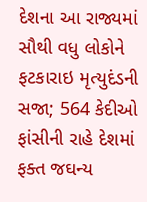દેશના આ રાજ્યમાં સૌથી વધુ લોકોને ફટકારાઇ મૃત્યુદંડની સજા; 564 કેદીઓ ફાંસીની રાહે દેશમાં ફક્ત જઘન્ય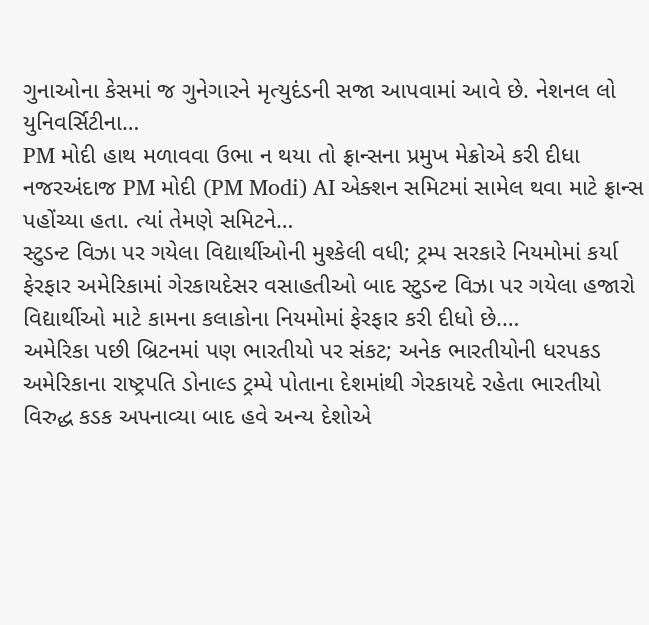ગુનાઓના કેસમાં જ ગુનેગારને મૃત્યુદંડની સજા આપવામાં આવે છે. નેશનલ લો યુનિવર્સિટીના…
PM મોદી હાથ મળાવવા ઉભા ન થયા તો ફ્રાન્સના પ્રમુખ મેક્રોએ કરી દીધા નજરઅંદાજ PM મોદી (PM Modi) AI એક્શન સમિટમાં સામેલ થવા માટે ફ્રાન્સ પહોંચ્યા હતા. ત્યાં તેમણે સમિટને…
સ્ટુડન્ટ વિઝા પર ગયેલા વિદ્યાર્થીઓની મુશ્કેલી વધી; ટ્રમ્પ સરકારે નિયમોમાં કર્યા ફેરફાર અમેરિકામાં ગેરકાયદેસર વસાહતીઓ બાદ સ્ટુડન્ટ વિઝા પર ગયેલા હજારો વિદ્યાર્થીઓ માટે કામના કલાકોના નિયમોમાં ફેરફાર કરી દીધો છે.…
અમેરિકા પછી બ્રિટનમાં પણ ભારતીયો પર સંકટ; અનેક ભારતીયોની ધરપકડ અમેરિકાના રાષ્ટ્રપતિ ડોનાલ્ડ ટ્રમ્પે પોતાના દેશમાંથી ગેરકાયદે રહેતા ભારતીયો વિરુદ્ધ કડક અપનાવ્યા બાદ હવે અન્ય દેશોએ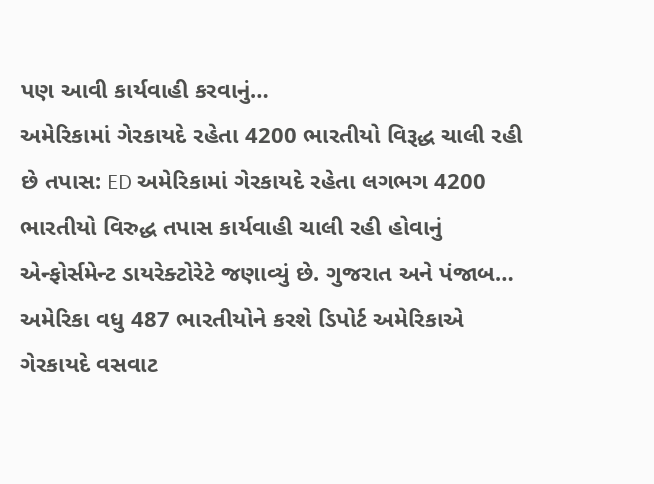પણ આવી કાર્યવાહી કરવાનું…
અમેરિકામાં ગેરકાયદે રહેતા 4200 ભારતીયો વિરૂદ્ધ ચાલી રહી છે તપાસ: ED અમેરિકામાં ગેરકાયદે રહેતા લગભગ 4200 ભારતીયો વિરુદ્ધ તપાસ કાર્યવાહી ચાલી રહી હોવાનું એન્ફોર્સમેન્ટ ડાયરેક્ટોરેટે જણાવ્યું છે. ગુજરાત અને પંજાબ…
અમેરિકા વધુ 487 ભારતીયોને કરશે ડિપોર્ટ અમેરિકાએ ગેરકાયદે વસવાટ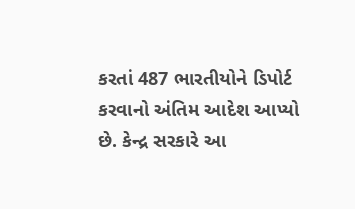કરતાં 487 ભારતીયોને ડિપોર્ટ કરવાનો અંતિમ આદેશ આપ્યો છે. કેન્દ્ર સરકારે આ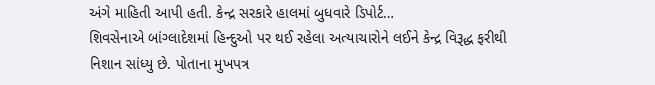અંગે માહિતી આપી હતી. કેન્દ્ર સરકારે હાલમાં બુધવારે ડિપોર્ટ…
શિવસેનાએ બાંગ્લાદેશમાં હિન્દુઓ પર થઈ રહેલા અત્યાચારોને લઈને કેન્દ્ર વિરૂદ્ધ ફરીથી નિશાન સાંધ્યુ છે. પોતાના મુખપત્ર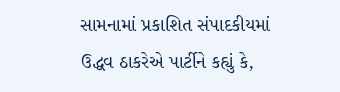સામનામાં પ્રકાશિત સંપાદકીયમાં ઉદ્ધવ ઠાકરેએ પાર્ટીને કહ્યું કે,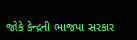જોકે કેન્દ્રની ભાજપા સરકાર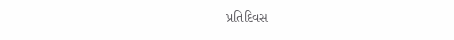પ્રતિદિવસ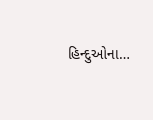હિન્દુઓના…